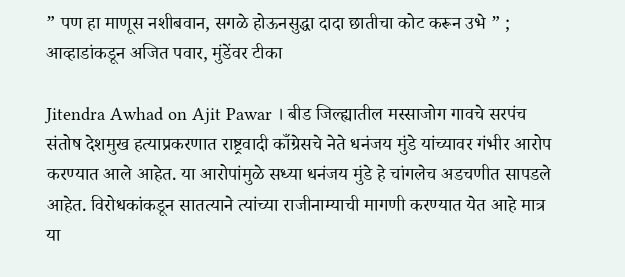” पण हा माणूस नशीबवान, सगळे होऊनसुद्धा दादा छातीचा कोट करून उभे ” ; आव्हाडांकडून अजित पवार, मुंडेंवर टीका

Jitendra Awhad on Ajit Pawar । बीड जिल्ह्यातील मस्साजोग गावचे सरपंच संतोष देशमुख हत्याप्रकरणात राष्ट्रवादी काँग्रेसचे नेते धनंजय मुंडे यांच्यावर गंभीर आरोप करण्यात आले आहेत. या आरोपांमुळे सध्या धनंजय मुंडे हे चांगलेच अडचणीत सापडले आहेत. विरोधकांकडून सातत्याने त्यांच्या राजीनाम्याची मागणी करण्यात येत आहे मात्र या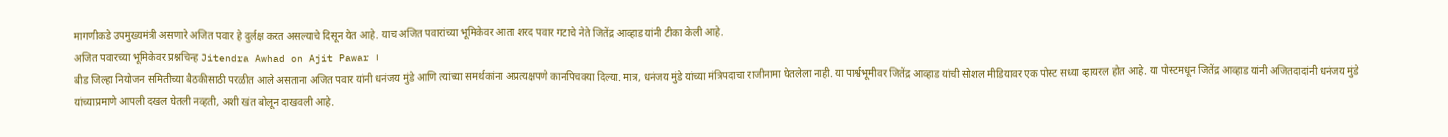मागणीकडे उपमुख्यमंत्री असणारे अजित पवार हे दुर्लक्ष करत असल्याचे दिसून येत आहे. याच अजित पवारांच्या भूमिकेवर आता शरद पवार गटाचे नेते जितेंद्र आव्हाड यांनी टीका केली आहे.
अजित पवारच्या भूमिकेवर प्रश्नचिन्ह Jitendra Awhad on Ajit Pawar ।
बीड जिल्हा नियोजन समितीच्या बैठकीसाठी परळीत आले असताना अजित पवार यांनी धनंजय मुंडे आणि त्यांच्या समर्थकांना अप्रत्यक्षपणे कानपिचक्या दिल्या. मात्र, धनंजय मुंडे यांच्या मंत्रिपदाचा राजीनामा घेतलेला नाही. या पार्श्वभूमीवर जितेंद्र आव्हाड यांची सोशल मीडियावर एक पोस्ट सध्या व्हायरल होत आहे. या पोस्टमधून जितेंद्र आव्हाड यांनी अजितदादांनी धनंजय मुंडे यांच्याप्रमाणे आपली दखल घेतली नव्हती, अशी खंत बोलून दाखवली आहे.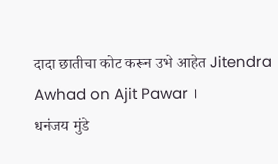दादा छातीचा कोट करून उभे आहेत Jitendra Awhad on Ajit Pawar ।
धनंजय मुंडे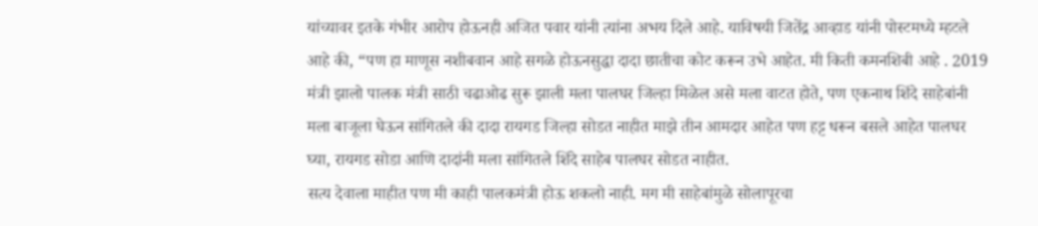यांच्यावर इतके गंभीर आरोप होऊनही अजित पवार यांनी त्यांना अभय दिले आहे. याविषयी जितेंद्र आव्हाड यांनी पोस्टमध्ये म्हटले आहे की, “पण हा माणूस नशीबवान आहे सगळे होऊनसुद्धा दादा छातीचा कोट करून उभे आहेत. मी किती कमनशिबी आहे . 2019 मंत्री झालो पालक मंत्री साठी चढाओढ सुरू झाली मला पालघर जिल्हा मिळेल असे मला वाटत होते, पण एकनाथ शिंदे साहेबांनी मला बाजूला घेऊन सांगितले की दादा रायगड जिल्हा सोडत नाहीत माझे तीन आमदार आहेत पण हट्ट धरून बसले आहेत पालघर घ्या, रायगड सोडा आणि दादांनी मला सांगितले शिंदे साहेब पालघर सोडत नाहीत.
सत्य देवाला माहीत पण मी काही पालकमंत्री होऊ शकलो नाही. मग मी साहेबांमुळे सोलापूरचा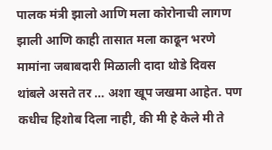पालक मंत्री झालो आणि मला कोरोनाची लागण झाली आणि काही तासात मला काढून भरणे मामांना जबाबदारी मिळाली दादा थोडे दिवस थांबले असते तर … अशा खूप जखमा आहेत. पण कधीच हिशोब दिला नाही, की मी हे केले मी ते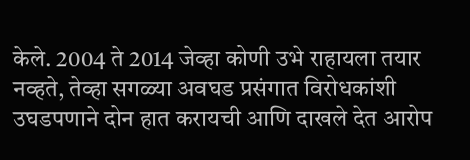केले. 2004 ते 2014 जेव्हा कोणी उभे राहायला तयार नव्हते, तेव्हा सगळ्या अवघड प्रसंगात विरोधकांशी उघडपणाने दोन हात करायची आणि दाखले देत आरोप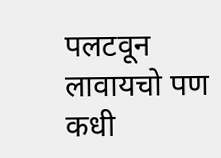पलटवून लावायचो पण कधी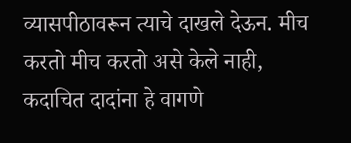व्यासपीठावरून त्याचे दाखले देऊन. मीच करतो मीच करतो असे केले नाही, कदाचित दादांना हे वागणे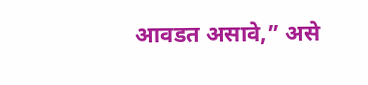आवडत असावे,” असे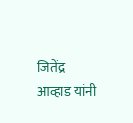जितेंद्र आव्हाड यांनी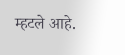म्हटले आहे.